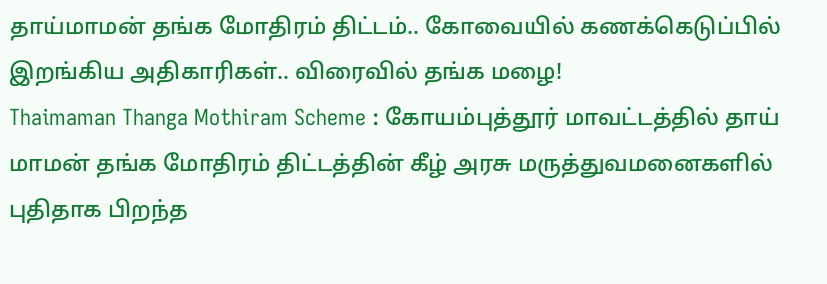தாய்மாமன் தங்க மோதிரம் திட்டம்.. கோவையில் கணக்கெடுப்பில் இறங்கிய அதிகாரிகள்.. விரைவில் தங்க மழை!
Thaimaman Thanga Mothiram Scheme : கோயம்புத்தூர் மாவட்டத்தில் தாய் மாமன் தங்க மோதிரம் திட்டத்தின் கீழ் அரசு மருத்துவமனைகளில் புதிதாக பிறந்த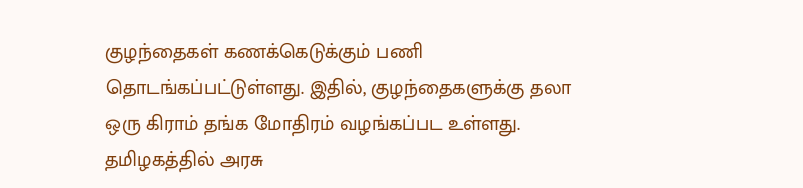குழந்தைகள் கணக்கெடுக்கும் பணி தொடங்கப்பட்டுள்ளது. இதில், குழந்தைகளுக்கு தலா ஒரு கிராம் தங்க மோதிரம் வழங்கப்பட உள்ளது.
தமிழகத்தில் அரசு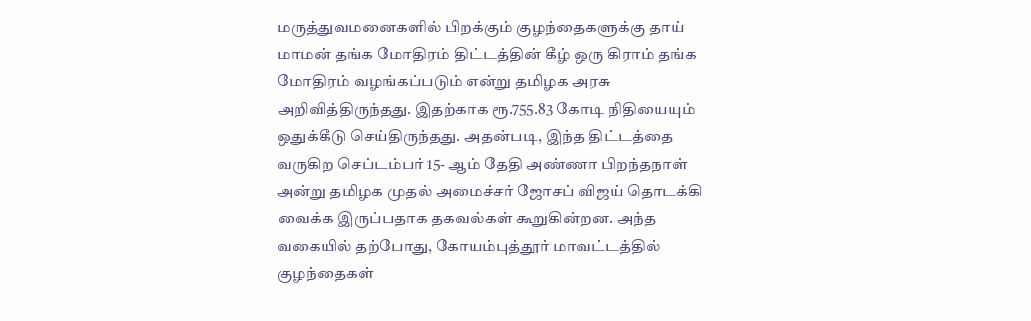மருத்துவமனைகளில் பிறக்கும் குழந்தைகளுக்கு தாய் மாமன் தங்க மோதிரம் திட்டத்தின் கீழ் ஒரு கிராம் தங்க மோதிரம் வழங்கப்படும் என்று தமிழக அரசு அறிவித்திருந்தது. இதற்காக ரூ.755.83 கோடி நிதியையும் ஒதுக்கீடு செய்திருந்தது. அதன்படி, இந்த திட்டத்தை வருகிற செப்டம்பர் 15- ஆம் தேதி அண்ணா பிறந்தநாள் அன்று தமிழக முதல் அமைச்சர் ஜோசப் விஜய் தொடக்கி வைக்க இருப்பதாக தகவல்கள் கூறுகின்றன. அந்த வகையில் தற்போது, கோயம்புத்தூர் மாவட்டத்தில் குழந்தைகள்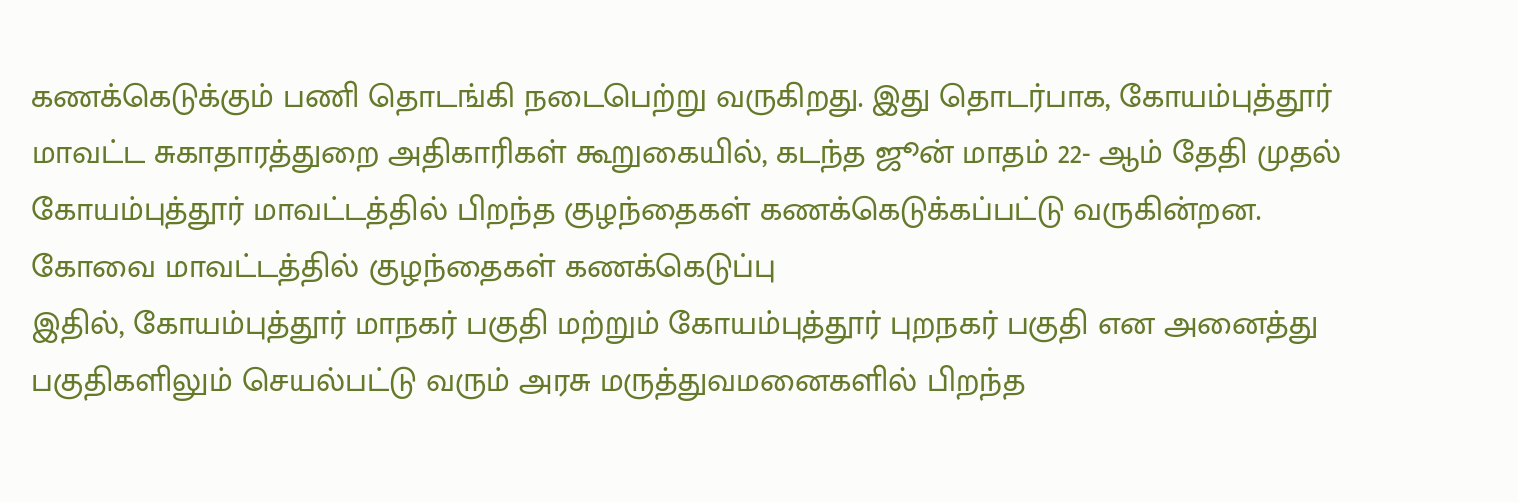கணக்கெடுக்கும் பணி தொடங்கி நடைபெற்று வருகிறது. இது தொடர்பாக, கோயம்புத்தூர் மாவட்ட சுகாதாரத்துறை அதிகாரிகள் கூறுகையில், கடந்த ஜூன் மாதம் 22- ஆம் தேதி முதல் கோயம்புத்தூர் மாவட்டத்தில் பிறந்த குழந்தைகள் கணக்கெடுக்கப்பட்டு வருகின்றன.
கோவை மாவட்டத்தில் குழந்தைகள் கணக்கெடுப்பு
இதில், கோயம்புத்தூர் மாநகர் பகுதி மற்றும் கோயம்புத்தூர் புறநகர் பகுதி என அனைத்து பகுதிகளிலும் செயல்பட்டு வரும் அரசு மருத்துவமனைகளில் பிறந்த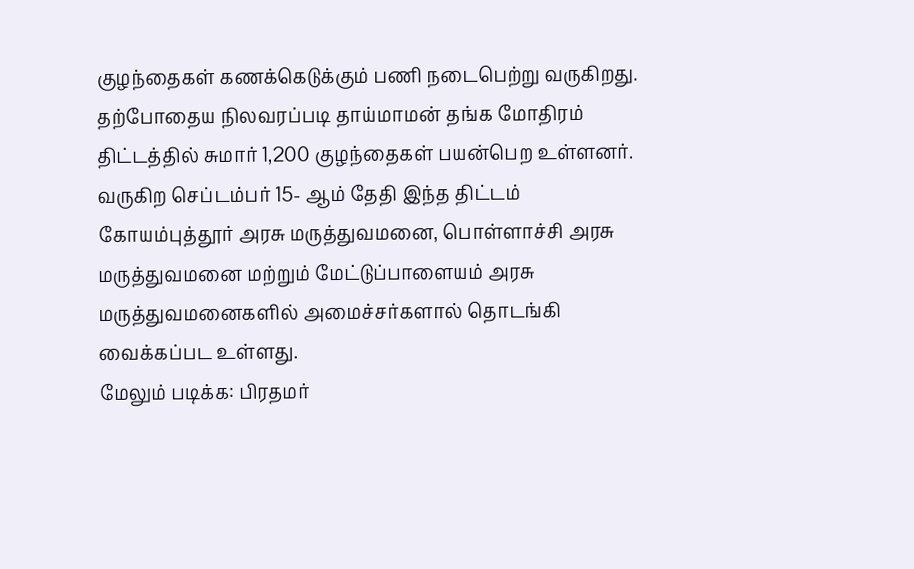குழந்தைகள் கணக்கெடுக்கும் பணி நடைபெற்று வருகிறது. தற்போதைய நிலவரப்படி தாய்மாமன் தங்க மோதிரம் திட்டத்தில் சுமார் 1,200 குழந்தைகள் பயன்பெற உள்ளனர். வருகிற செப்டம்பர் 15- ஆம் தேதி இந்த திட்டம் கோயம்புத்தூர் அரசு மருத்துவமனை, பொள்ளாச்சி அரசு மருத்துவமனை மற்றும் மேட்டுப்பாளையம் அரசு மருத்துவமனைகளில் அமைச்சர்களால் தொடங்கி வைக்கப்பட உள்ளது.
மேலும் படிக்க: பிரதமர்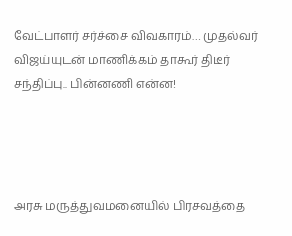வேட்பாளர் சர்ச்சை விவகாரம்… முதல்வர் விஜய்யுடன் மாணிக்கம் தாகூர் திடீர் சந்திப்பு.. பின்னணி என்ன!




அரசு மருத்துவமனையில் பிரசவத்தை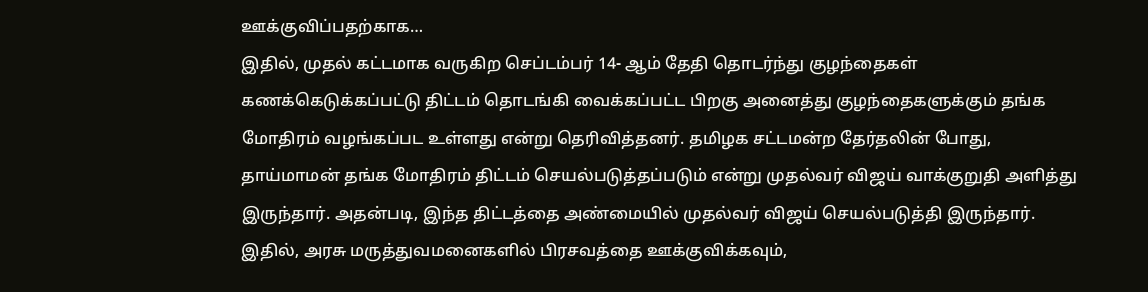ஊக்குவிப்பதற்காக…
இதில், முதல் கட்டமாக வருகிற செப்டம்பர் 14- ஆம் தேதி தொடர்ந்து குழந்தைகள் கணக்கெடுக்கப்பட்டு திட்டம் தொடங்கி வைக்கப்பட்ட பிறகு அனைத்து குழந்தைகளுக்கும் தங்க மோதிரம் வழங்கப்பட உள்ளது என்று தெரிவித்தனர். தமிழக சட்டமன்ற தேர்தலின் போது, தாய்மாமன் தங்க மோதிரம் திட்டம் செயல்படுத்தப்படும் என்று முதல்வர் விஜய் வாக்குறுதி அளித்து இருந்தார். அதன்படி, இந்த திட்டத்தை அண்மையில் முதல்வர் விஜய் செயல்படுத்தி இருந்தார். இதில், அரசு மருத்துவமனைகளில் பிரசவத்தை ஊக்குவிக்கவும்,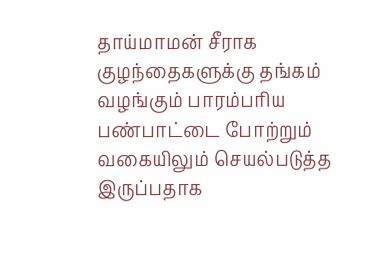தாய்மாமன் சீராக குழந்தைகளுக்கு தங்கம் வழங்கும் பாரம்பரிய பண்பாட்டை போற்றும் வகையிலும் செயல்படுத்த இருப்பதாக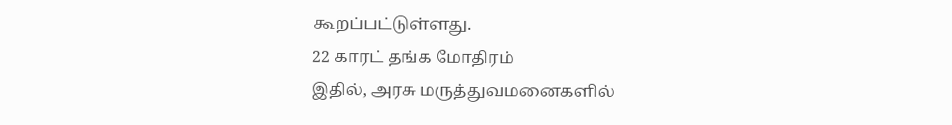கூறப்பட்டுள்ளது.
22 காரட் தங்க மோதிரம்
இதில், அரசு மருத்துவமனைகளில்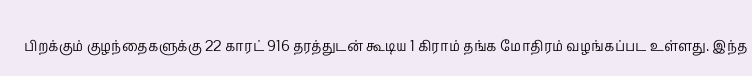பிறக்கும் குழந்தைகளுக்கு 22 காரட் 916 தரத்துடன் கூடிய 1 கிராம் தங்க மோதிரம் வழங்கப்பட உள்ளது. இந்த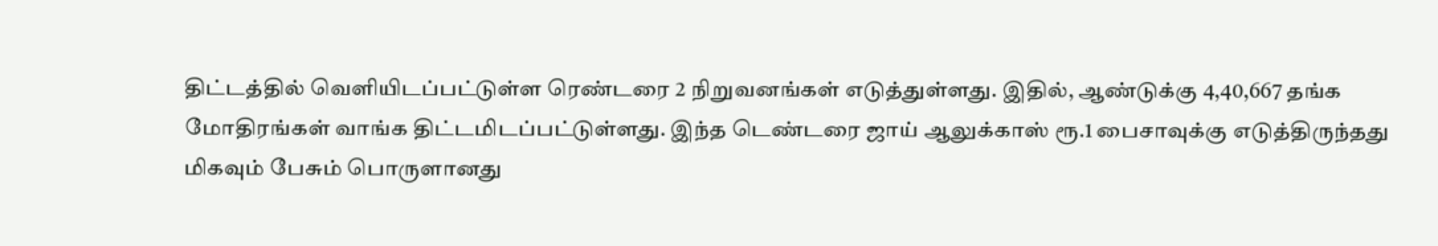திட்டத்தில் வெளியிடப்பட்டுள்ள ரெண்டரை 2 நிறுவனங்கள் எடுத்துள்ளது. இதில், ஆண்டுக்கு 4,40,667 தங்க மோதிரங்கள் வாங்க திட்டமிடப்பட்டுள்ளது. இந்த டெண்டரை ஜாய் ஆலுக்காஸ் ரூ.1 பைசாவுக்கு எடுத்திருந்தது மிகவும் பேசும் பொருளானது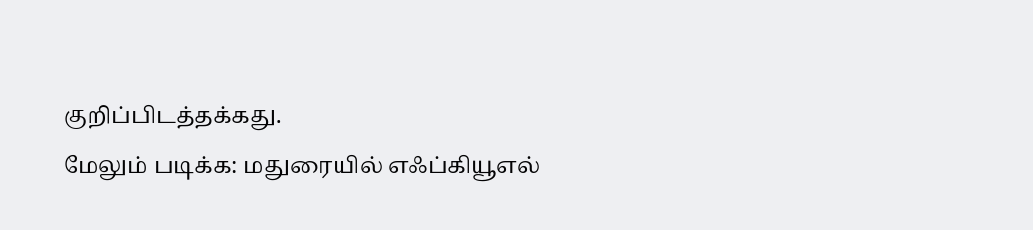குறிப்பிடத்தக்கது.
மேலும் படிக்க: மதுரையில் எஃப்கியூஎல்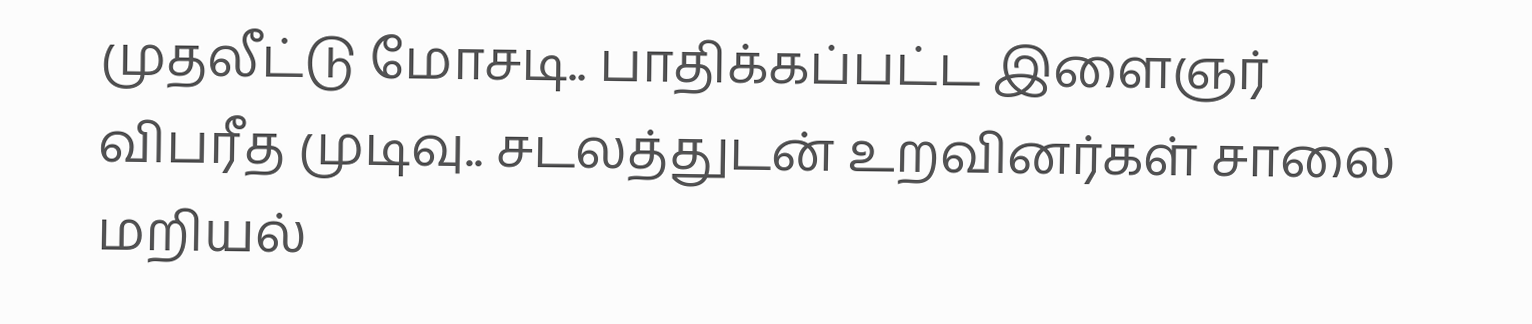முதலீட்டு மோசடி.. பாதிக்கப்பட்ட இளைஞர் விபரீத முடிவு.. சடலத்துடன் உறவினர்கள் சாலை மறியல்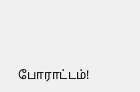போராட்டம்!